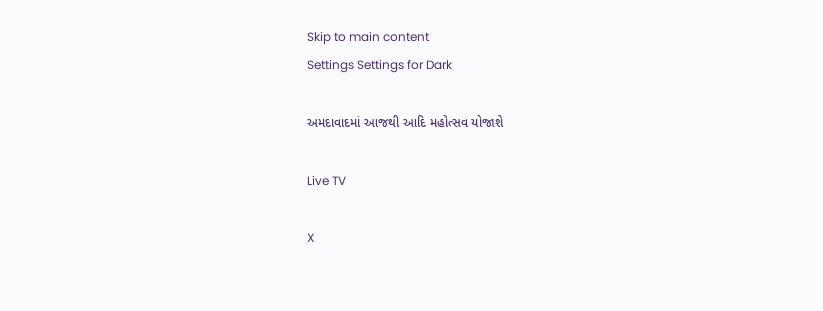Skip to main content
Settings Settings for Dark

અમદાવાદમાં આજથી આદિ મહોત્સવ યોજાશે

Live TV

X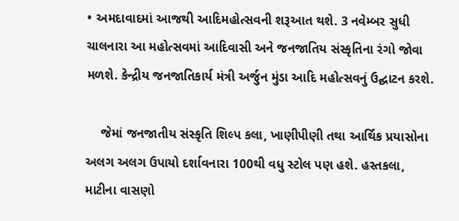• અમદાવાદમાં આજથી આદિમહોત્સવની શરૂઆત થશે. 3 નવેમ્બર સુધી ચાલનારા આ મહોત્સવમાં આદિવાસી અને જનજાતિય સંસ્કૃતિના રંગો જોવા મળશે. કેન્દ્રીય જનજાતિકાર્ય મંત્રી અર્જુન મુંડા આદિ મહોત્સવનું ઉદ્ઘાટન કરશે.

    જેમાં જનજાતીય સંસ્કૃતિ શિલ્પ કલા, ખાણીપીણી તથા આર્થિક પ્રયાસોના અલગ અલગ ઉપાયો દર્શાવનારા 100થી વધુ સ્ટોલ પણ હશે. હસ્તકલા, માટીના વાસણો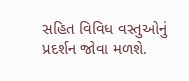સહિત વિવિધ વસ્તુઓનું પ્રદર્શન જોવા મળશે.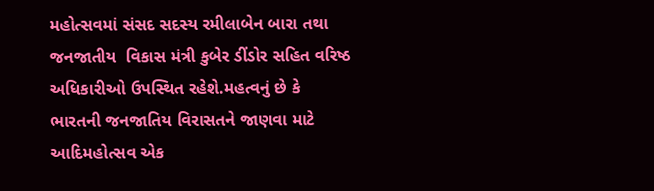મહોત્સવમાં સંસદ સદસ્ય રમીલાબેન બારા તથા જનજાતીય  વિકાસ મંત્રી કુબેર ડીંડોર સહિત વરિષ્ઠ અધિકારીઓ ઉપસ્થિત રહેશે.મહત્વનું છે કે ભારતની જનજાતિય વિરાસતને જાણવા માટે આદિમહોત્સવ એક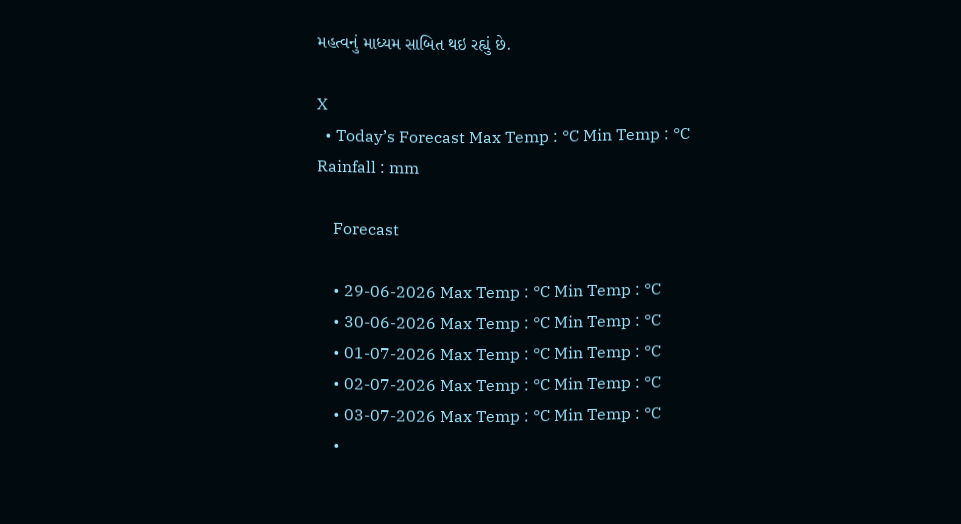મહત્વનું માધ્યમ સાબિત થઇ રહ્યું છે.

X
  • Today’s Forecast Max Temp : °C Min Temp : °C Rainfall : mm

    Forecast

    • 29-06-2026 Max Temp : °C Min Temp : °C
    • 30-06-2026 Max Temp : °C Min Temp : °C
    • 01-07-2026 Max Temp : °C Min Temp : °C
    • 02-07-2026 Max Temp : °C Min Temp : °C
    • 03-07-2026 Max Temp : °C Min Temp : °C
    •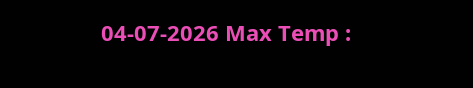04-07-2026 Max Temp :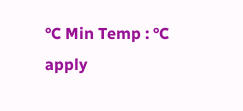°C Min Temp : °C
apply